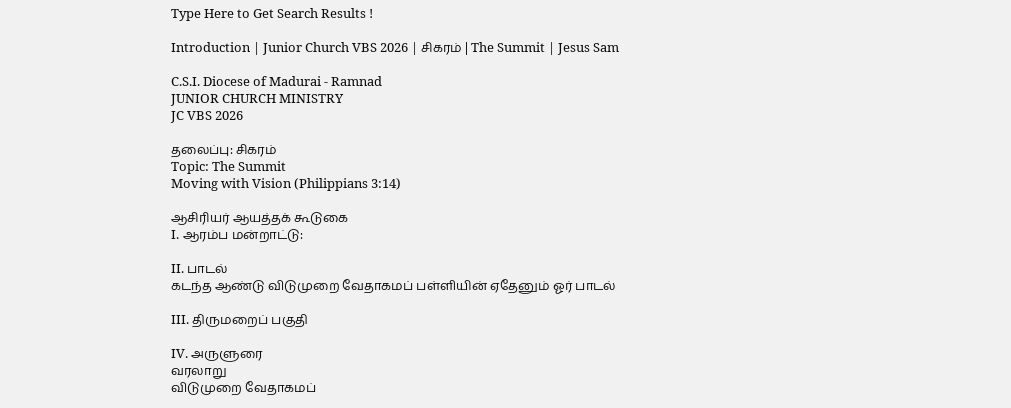Type Here to Get Search Results !

Introduction | Junior Church VBS 2026 | சிகரம் | The Summit | Jesus Sam

C.S.I. Diocese of Madurai - Ramnad
JUNIOR CHURCH MINISTRY
JC VBS 2026

தலைப்பு: சிகரம்
Topic: The Summit
Moving with Vision (Philippians 3:14)

ஆசிரியர் ஆயத்தக் கூடுகை
I. ஆரம்ப மன்றாட்டு:

II. பாடல்
கடந்த ஆண்டு விடுமுறை வேதாகமப் பள்ளியின் ஏதேனும் ஓர் பாடல்

III. திருமறைப் பகுதி

IV. அருளுரை
வரலாறு
விடுமுறை வேதாகமப்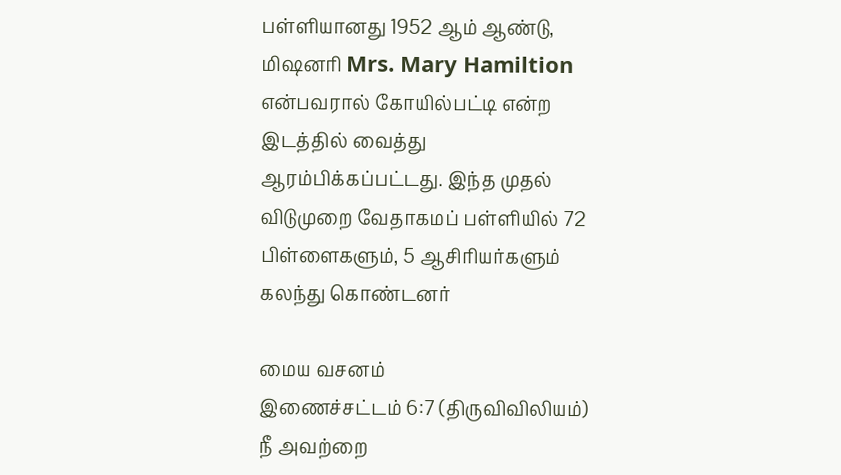பள்ளியானது 1952 ஆம் ஆண்டு, மிஷனரி Mrs. Mary Hamiltion என்பவரால் கோயில்பட்டி என்ற இடத்தில் வைத்து ஆரம்பிக்கப்பட்டது. இந்த முதல் விடுமுறை வேதாகமப் பள்ளியில் 72 பிள்ளைகளும், 5 ஆசிரியர்களும் கலந்து கொண்டனர்

மைய வசனம்
இணைச்சட்டம் 6:7 (திருவிவிலியம்)
நீ அவற்றை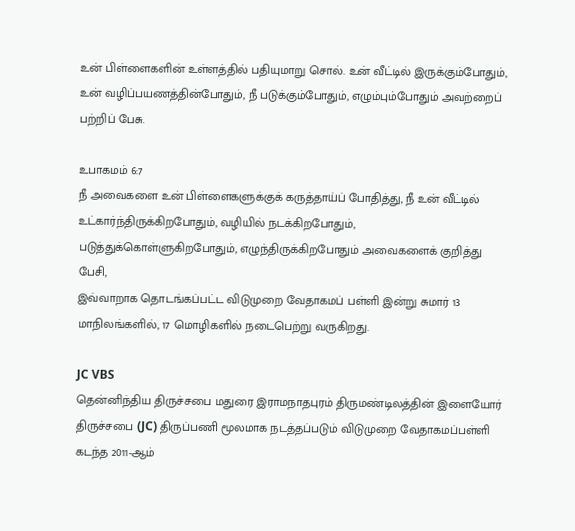உன் பிள்ளைகளின் உள்ளத்தில் பதியுமாறு சொல். உன் வீட்டில் இருக்கும்போதும், உன் வழிப்பயணத்தின்போதும், நீ படுக்கும்போதும், எழும்பும்போதும் அவற்றைப் பற்றிப் பேசு.

உபாகமம் 6:7
நீ அவைகளை உன் பிள்ளைகளுக்குக் கருத்தாய்ப் போதித்து, நீ உன் வீட்டில் உட்கார்ந்திருக்கிறபோதும், வழியில் நடக்கிறபோதும், படுத்துக்கொள்ளுகிறபோதும், எழுந்திருக்கிறபோதும் அவைகளைக் குறித்து பேசி,
இவ்வாறாக தொடங்கப்பட்ட விடுமுறை வேதாகமப் பள்ளி இன்று சுமார் 13 மாநிலங்களில், 17 மொழிகளில் நடைபெற்று வருகிறது.

JC VBS
தென்னிந்திய திருச்சபை மதுரை இராமநாதபுரம் திருமண்டிலத்தின் இளையோர் திருச்சபை (JC) திருப்பணி மூலமாக நடத்தப்படும் விடுமுறை வேதாகமப்பள்ளி கடந்த 2011-ஆம்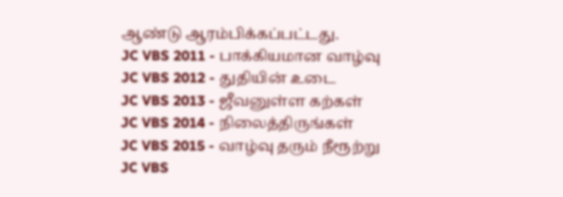ஆண்டு ஆரம்பிக்கப்பட்டது.
JC VBS 2011 - பாக்கியமான வாழ்வு
JC VBS 2012 - துதியின் உடை
JC VBS 2013 - ஜீவனுள்ள கற்கள்
JC VBS 2014 - நிலைத்திருங்கள்
JC VBS 2015 - வாழ்வு தரும் நீரூற்று
JC VBS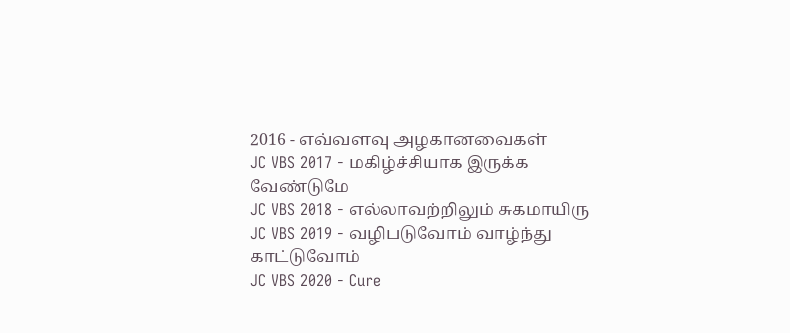2016 - எவ்வளவு அழகானவைகள்
JC VBS 2017 - மகிழ்ச்சியாக இருக்க வேண்டுமே
JC VBS 2018 - எல்லாவற்றிலும் சுகமாயிரு
JC VBS 2019 - வழிபடுவோம் வாழ்ந்து காட்டுவோம்
JC VBS 2020 - Cure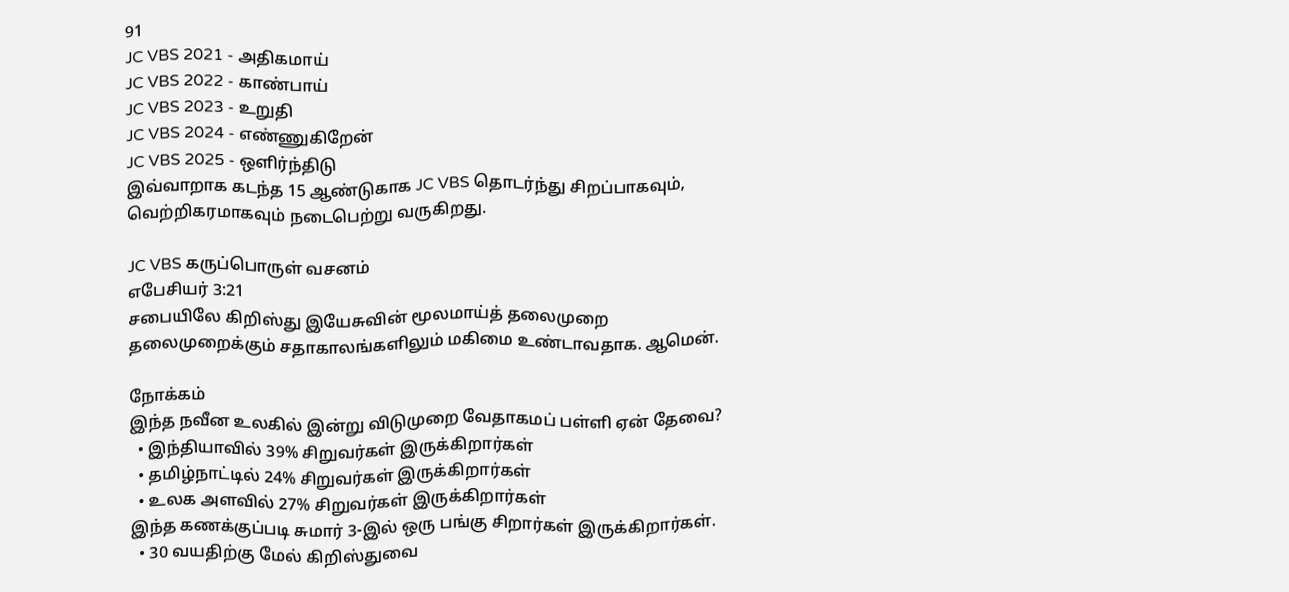91
JC VBS 2021 - அதிகமாய்
JC VBS 2022 - காண்பாய்
JC VBS 2023 - உறுதி
JC VBS 2024 - எண்ணுகிறேன்
JC VBS 2025 - ஒளிர்ந்திடு
இவ்வாறாக கடந்த 15 ஆண்டுகாக JC VBS தொடர்ந்து சிறப்பாகவும், வெற்றிகரமாகவும் நடைபெற்று வருகிறது.

JC VBS கருப்பொருள் வசனம்
எபேசியர் 3:21
சபையிலே கிறிஸ்து இயேசுவின் மூலமாய்த் தலைமுறை தலைமுறைக்கும் சதாகாலங்களிலும் மகிமை உண்டாவதாக. ஆமென்.

நோக்கம்
இந்த நவீன உலகில் இன்று விடுமுறை வேதாகமப் பள்ளி ஏன் தேவை?
  • இந்தியாவில் 39% சிறுவர்கள் இருக்கிறார்கள்
  • தமிழ்நாட்டில் 24% சிறுவர்கள் இருக்கிறார்கள்
  • உலக அளவில் 27% சிறுவர்கள் இருக்கிறார்கள்
இந்த கணக்குப்படி சுமார் 3-இல் ஒரு பங்கு சிறார்கள் இருக்கிறார்கள்.
  • 30 வயதிற்கு மேல் கிறிஸ்துவை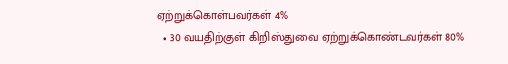ஏற்றுக்கொள்பவர்கள் 4%
  • 30 வயதிற்குள் கிறிஸ்துவை ஏற்றுக்கொண்டவர்கள் 80%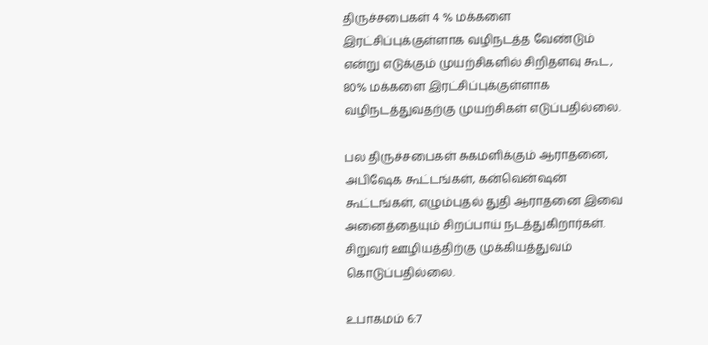திருச்சபைகள் 4 % மக்களை இரட்சிப்புக்குள்ளாக வழிநடத்த வேண்டும் என்று எடுக்கும் முயற்சிகளில் சிறிதளவு கூட, 80% மக்களை இரட்சிப்புக்குள்ளாக வழிநடத்துவதற்கு முயற்சிகள் எடுப்பதில்லை.

பல திருச்சபைகள் சுகமளிக்கும் ஆராதனை, அபிஷேக கூட்டங்கள், கன்வென்ஷன் கூட்டங்கள், எழும்புதல் துதி ஆராதனை இவை அனைத்தையும் சிறப்பாய் நடத்துகிறார்கள். சிறுவர் ஊழியத்திற்கு முக்கியத்துவம் கொடுப்பதில்லை.

உபாகமம் 6:7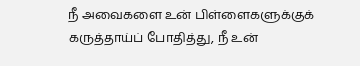நீ அவைகளை உன் பிள்ளைகளுக்குக் கருத்தாய்ப் போதித்து, நீ உன்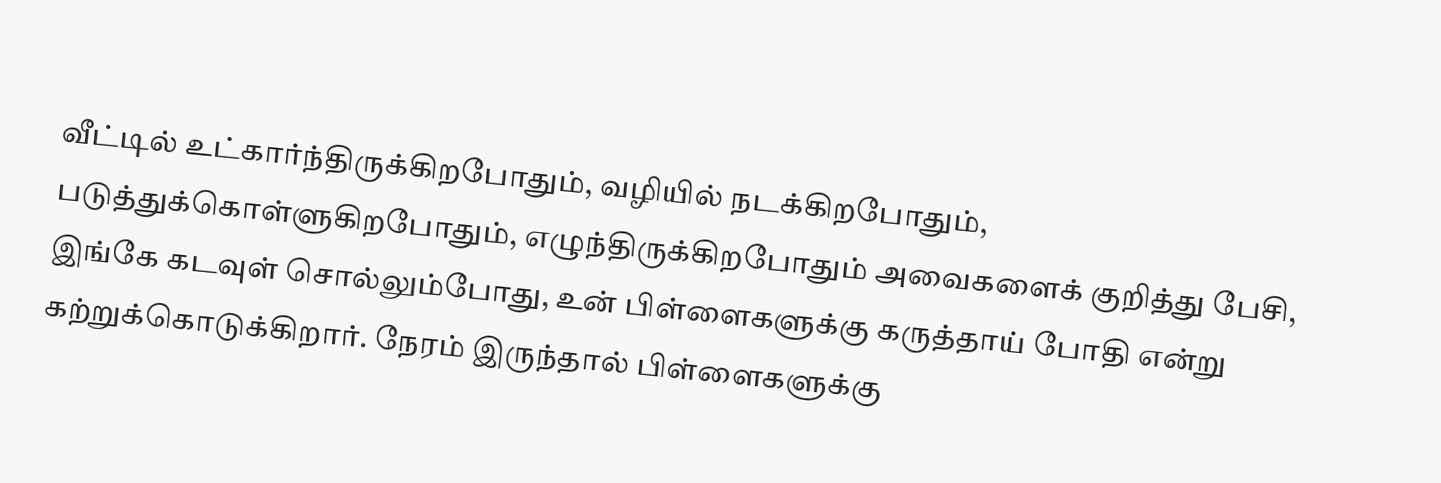வீட்டில் உட்கார்ந்திருக்கிறபோதும், வழியில் நடக்கிறபோதும், படுத்துக்கொள்ளுகிறபோதும், எழுந்திருக்கிறபோதும் அவைகளைக் குறித்து பேசி,
இங்கே கடவுள் சொல்லும்போது, உன் பிள்ளைகளுக்கு கருத்தாய் போதி என்று கற்றுக்கொடுக்கிறார். நேரம் இருந்தால் பிள்ளைகளுக்கு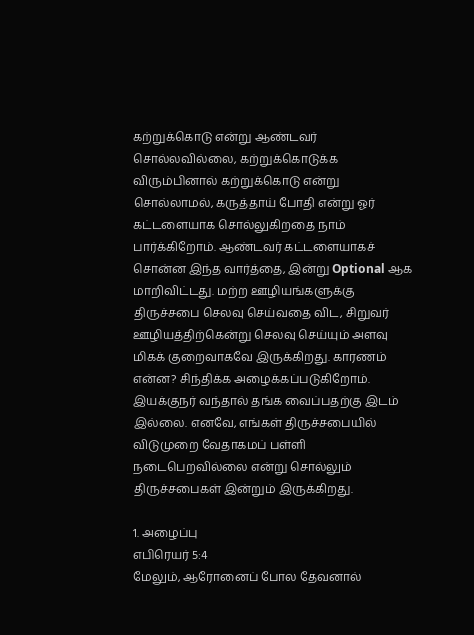கற்றுக்கொடு என்று ஆண்டவர் சொல்லவில்லை, கற்றுக்கொடுக்க விரும்பினால் கற்றுக்கொடு என்று சொல்லாமல், கருத்தாய் போதி என்று ஓர் கட்டளையாக சொல்லுகிறதை நாம் பார்க்கிறோம். ஆண்டவர் கட்டளையாகச் சொன்ன இந்த வார்த்தை, இன்று Optional ஆக மாறிவிட்டது. மற்ற ஊழியங்களுக்கு திருச்சபை செலவு செய்வதை விட, சிறுவர் ஊழியத்திற்கென்று செலவு செய்யும் அளவு மிகக் குறைவாகவே இருக்கிறது. காரணம் என்ன? சிந்திக்க அழைக்கப்படுகிறோம்.
இயக்குநர் வந்தால் தங்க வைப்பதற்கு இடம் இல்லை. எனவே, எங்கள் திருச்சபையில் விடுமுறை வேதாகமப் பள்ளி நடைபெறவில்லை என்று சொல்லும் திருச்சபைகள் இன்றும் இருக்கிறது.

1. அழைப்பு
எபிரெயர் 5:4
மேலும், ஆரோனைப் போல தேவனால்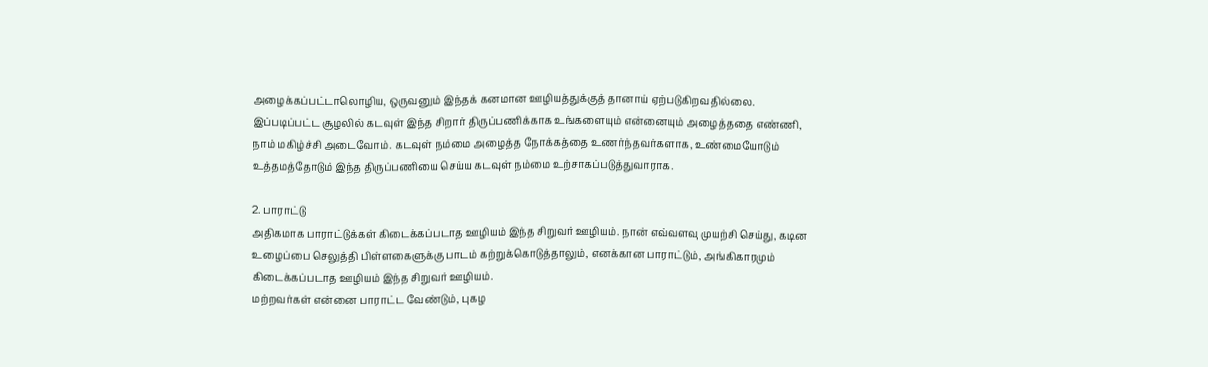அழைக்கப்பட்டாலொழிய, ஒருவனும் இந்தக் கனமான ஊழியத்துக்குத் தானாய் ஏற்படுகிறவதில்லை.
இப்படிப்பட்ட சூழலில் கடவுள் இந்த சிறார் திருப்பணிக்காக உங்களையும் என்னையும் அழைத்ததை எண்ணி, நாம் மகிழ்ச்சி அடைவோம். கடவுள் நம்மை அழைத்த நோக்கத்தை உணர்ந்தவர்களாக, உண்மையோடும் உத்தமத்தோடும் இந்த திருப்பணியை செய்ய கடவுள் நம்மை உற்சாகப்படுத்துவாராக.

2. பாராட்டு
அதிகமாக பாராட்டுக்கள் கிடைக்கப்படாத ஊழியம் இந்த சிறுவர் ஊழியம். நான் எவ்வளவு முயற்சி செய்து, கடின உழைப்பை செலுத்தி பிள்ளகைளுக்கு பாடம் கற்றுக்கொடுத்தாலும், எனக்கான பாராட்டும், அங்கிகாரமும் கிடைக்கப்படாத ஊழியம் இந்த சிறுவர் ஊழியம்.
மற்றவர்கள் என்னை பாராட்ட வேண்டும், புகழ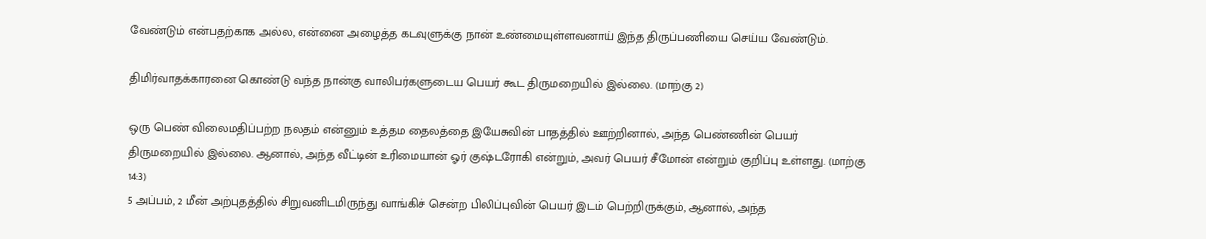வேண்டும் என்பதற்காக அல்ல, என்னை அழைத்த கடவுளுக்கு நான் உண்மையுள்ளவனாய் இந்த திருப்பணியை செய்ய வேண்டும்.

திமிர்வாதக்காரனை கொண்டு வந்த நான்கு வாலிபர்களுடைய பெயர் கூட திருமறையில் இல்லை. (மாற்கு 2)

ஒரு பெண் விலைமதிப்பற்ற நலதம் என்னும் உத்தம தைலத்தை இயேசுவின் பாதத்தில் ஊற்றினால், அந்த பெண்ணின் பெயர் திருமறையில் இல்லை. ஆனால், அந்த வீட்டின் உரிமையான் ஓர் குஷ்டரோகி என்றும், அவர் பெயர் சீமோன் என்றும் குறிப்பு உள்ளது. (மாற்கு 14:3)
5 அப்பம், 2 மீன் அற்புதத்தில் சிறுவனிடமிருந்து வாங்கிச் சென்ற பிலிப்புவின் பெயர் இடம் பெற்றிருக்கும், ஆனால், அந்த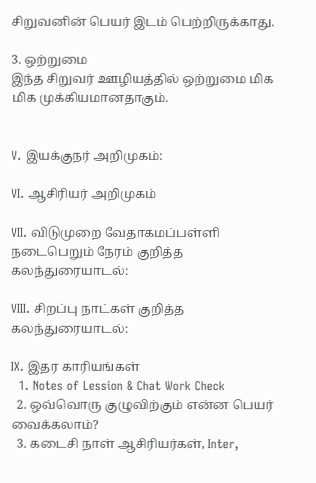சிறுவனின் பெயர் இடம் பெற்றிருக்காது.

3. ஒற்றுமை
இந்த சிறுவர் ஊழியத்தில் ஒற்றுமை மிக மிக முக்கியமானதாகும்.


V. இயக்குநர் அறிமுகம்:

VI. ஆசிரியர் அறிமுகம்

VII. விடுமுறை வேதாகமப்பள்ளி நடைபெறும் நேரம் குறித்த கலந்துரையாடல்:

VIII. சிறப்பு நாட்கள் குறித்த கலந்துரையாடல்:

IX. இதர காரியங்கள்
  1. Notes of Lession & Chat Work Check
  2. ஒவ்வொரு குழுவிற்கும் என்ன பெயர் வைக்கலாம்?
  3. கடைசி நாள் ஆசிரியர்கள், Inter,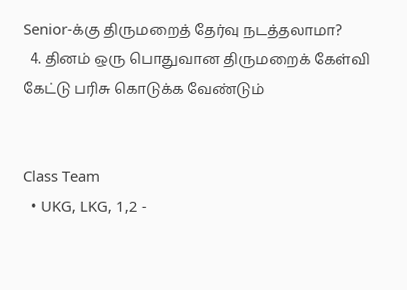Senior-க்கு திருமறைத் தேர்வு நடத்தலாமா?
  4. தினம் ஒரு பொதுவான திருமறைக் கேள்வி கேட்டு பரிசு கொடுக்க வேண்டும்


Class Team
  • UKG, LKG, 1,2 -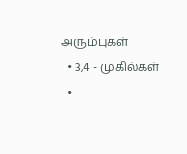அரும்புகள்
  • 3,4 - முகில்கள்
  •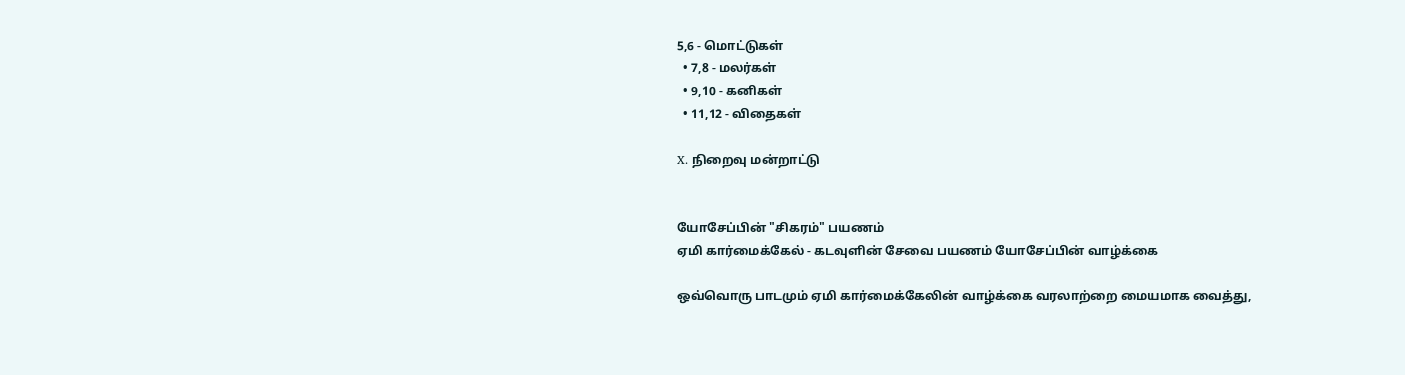5,6 - மொட்டுகள்
  • 7,8 - மலர்கள்
  • 9,10 - கனிகள்
  • 11,12 - விதைகள்

X. நிறைவு மன்றாட்டு


யோசேப்பின் "சிகரம்" பயணம்
ஏமி கார்மைக்கேல் - கடவுளின் சேவை பயணம் யோசேப்பின் வாழ்க்கை

ஒவ்வொரு பாடமும் ஏமி கார்மைக்கேலின் வாழ்க்கை வரலாற்றை மையமாக வைத்து,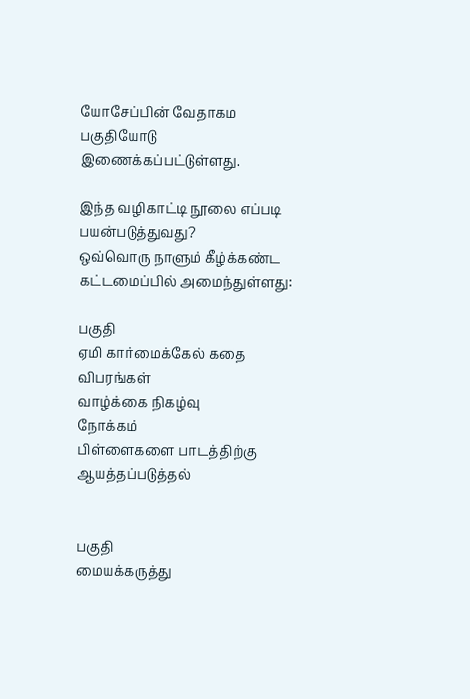யோசேப்பின் வேதாகம பகுதியோடு இணைக்கப்பட்டுள்ளது.

இந்த வழிகாட்டி நூலை எப்படி பயன்படுத்துவது?
ஒவ்வொரு நாளும் கீழ்க்கண்ட கட்டமைப்பில் அமைந்துள்ளது:

பகுதி
ஏமி கார்மைக்கேல் கதை
விபரங்கள்
வாழ்க்கை நிகழ்வு
நோக்கம்
பிள்ளைகளை பாடத்திற்கு ஆயத்தப்படுத்தல்


பகுதி
மையக்கருத்து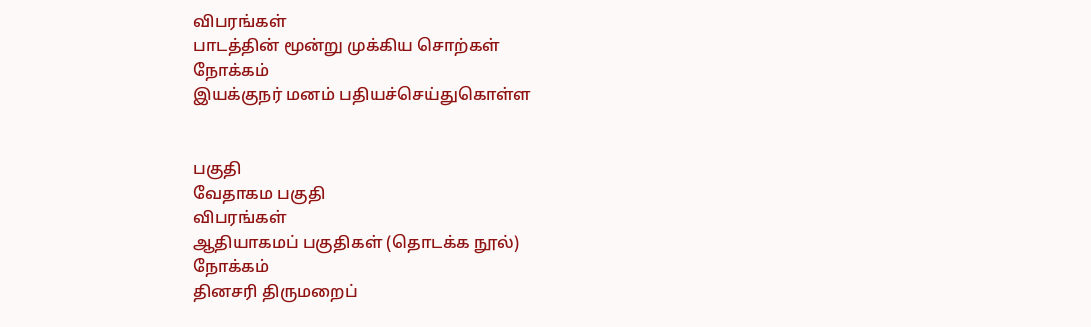விபரங்கள்
பாடத்தின் மூன்று முக்கிய சொற்கள்
நோக்கம்
இயக்குநர் மனம் பதியச்செய்துகொள்ள


பகுதி
வேதாகம பகுதி
விபரங்கள்
ஆதியாகமப் பகுதிகள் (தொடக்க நூல்)
நோக்கம்
தினசரி திருமறைப்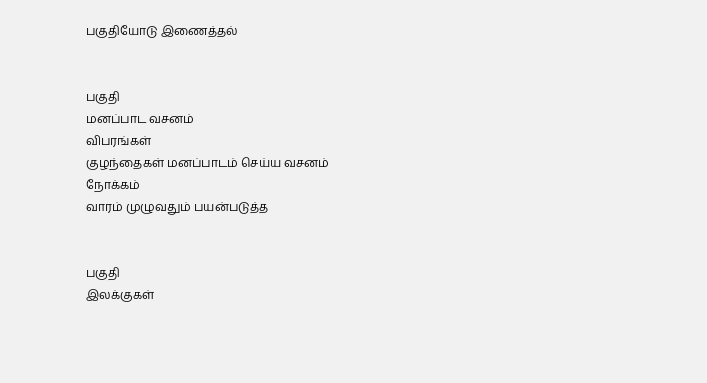பகுதியோடு இணைத்தல்


பகுதி
மனப்பாட வசனம்
விபரங்கள்
குழந்தைகள் மனப்பாடம் செய்ய வசனம்
நோக்கம்
வாரம் முழுவதும் பயன்படுத்த


பகுதி
இலக்குகள்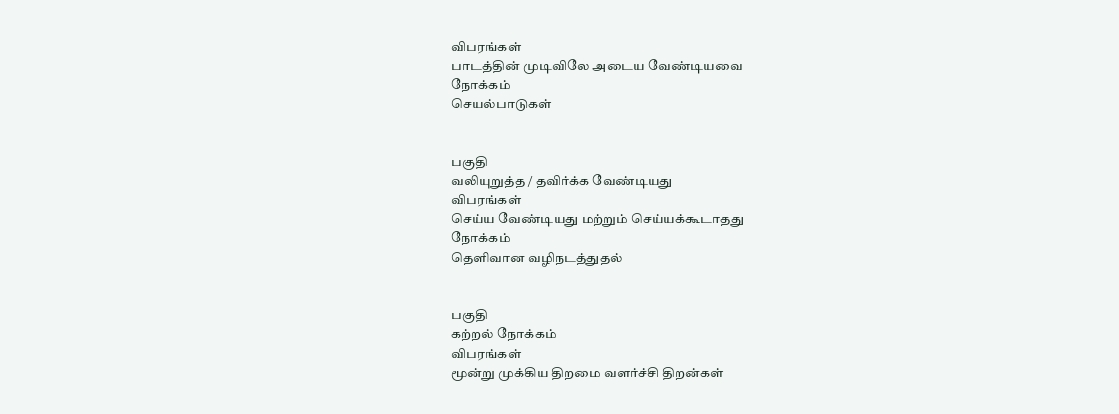விபரங்கள்
பாடத்தின் முடிவிலே அடைய வேண்டியவை
நோக்கம்
செயல்பாடுகள்


பகுதி
வலியுறுத்த / தவிர்க்க வேண்டியது
விபரங்கள்
செய்ய வேண்டியது மற்றும் செய்யக்கூடாதது
நோக்கம்
தெளிவான வழிநடத்துதல்


பகுதி
கற்றல் நோக்கம்
விபரங்கள்
மூன்று முக்கிய திறமை வளர்ச்சி திறன்கள்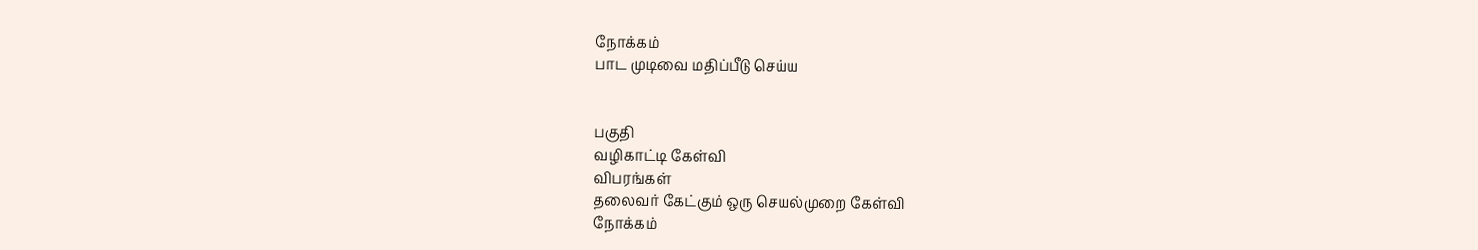நோக்கம்
பாட முடிவை மதிப்பீடு செய்ய


பகுதி
வழிகாட்டி கேள்வி
விபரங்கள்
தலைவர் கேட்கும் ஒரு செயல்முறை கேள்வி
நோக்கம்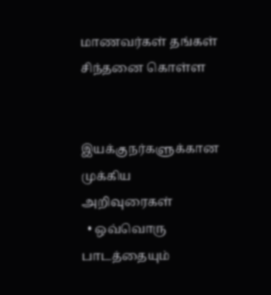மாணவர்கள் தங்கள் சிந்தனை கொள்ள


இயக்குநர்களுக்கான முக்கிய அறிவுரைகள்
  • ஒவ்வொரு பாடத்தையும்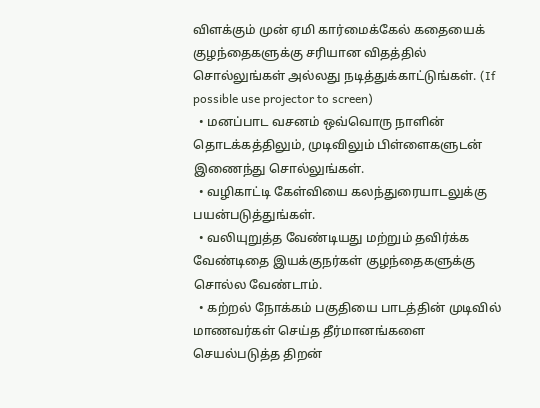விளக்கும் முன் ஏமி கார்மைக்கேல் கதையைக் குழந்தைகளுக்கு சரியான விதத்தில் சொல்லுங்கள் அல்லது நடித்துக்காட்டுங்கள். (If possible use projector to screen)
  • மனப்பாட வசனம் ஒவ்வொரு நாளின் தொடக்கத்திலும், முடிவிலும் பிள்ளைகளுடன் இணைந்து சொல்லுங்கள்.
  • வழிகாட்டி கேள்வியை கலந்துரையாடலுக்கு பயன்படுத்துங்கள்.
  • வலியுறுத்த வேண்டியது மற்றும் தவிர்க்க வேண்டிதை இயக்குநர்கள் குழந்தைகளுக்கு சொல்ல வேண்டாம்.
  • கற்றல் நோக்கம் பகுதியை பாடத்தின் முடிவில் மாணவர்கள் செய்த தீர்மானங்களை செயல்படுத்த திறன்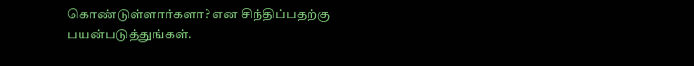கொண்டுள்ளார்களா? என சிந்திப்பதற்கு பயன்படுத்துங்கள்.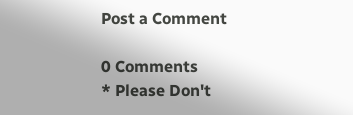Post a Comment

0 Comments
* Please Don't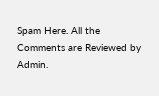Spam Here. All the Comments are Reviewed by Admin.